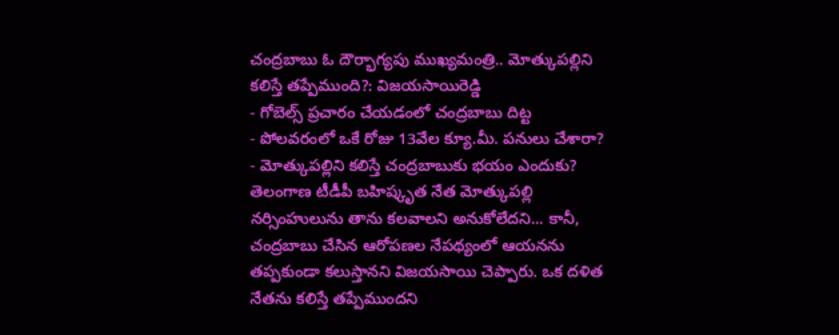చంద్రబాబు ఓ దౌర్భాగ్యపు ముఖ్యమంత్రి.. మోత్కుపల్లిని కలిస్తే తప్పేముంది?: విజయసాయిరెడ్డి
- గోబెల్స్ ప్రచారం చేయడంలో చంద్రబాబు దిట్ట
- పోలవరంలో ఒకే రోజు 13వేల క్యూ.మీ. పనులు చేశారా?
- మోత్కుపల్లిని కలిస్తే చంద్రబాబుకు భయం ఎందుకు?
తెలంగాణ టీడీపీ బహిష్కృత నేత మోత్కుపల్లి నర్సింహులును తాను కలవాలని అనుకోలేదని... కానీ, చంద్రబాబు చేసిన ఆరోపణల నేపథ్యంలో ఆయనను తప్పకుండా కలుస్తానని విజయసాయి చెప్పారు. ఒక దళిత నేతను కలిస్తే తప్పేముందని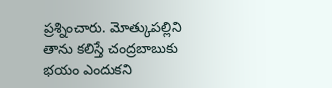ప్రశ్నించారు. మోత్కుపల్లిని తాను కలిస్తే చంద్రబాబుకు భయం ఎందుకని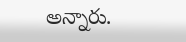అన్నారు.